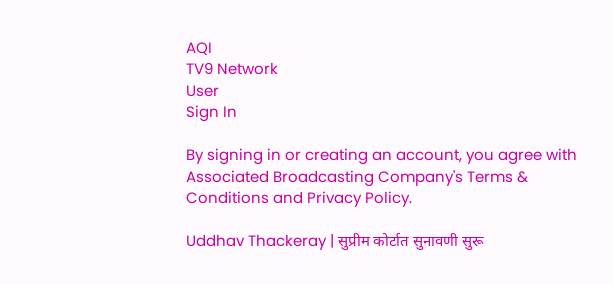AQI
TV9 Network
User
Sign In

By signing in or creating an account, you agree with Associated Broadcasting Company's Terms & Conditions and Privacy Policy.

Uddhav Thackeray | सुप्रीम कोर्टात सुनावणी सुरू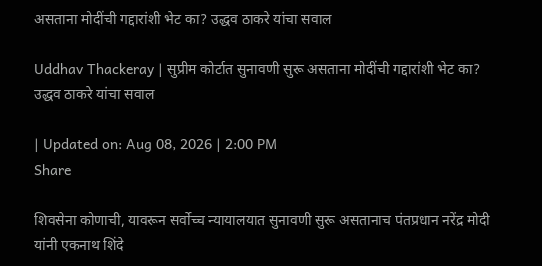असताना मोदींची गद्दारांशी भेट का? उद्धव ठाकरे यांचा सवाल

Uddhav Thackeray | सुप्रीम कोर्टात सुनावणी सुरू असताना मोदींची गद्दारांशी भेट का? उद्धव ठाकरे यांचा सवाल

| Updated on: Aug 08, 2026 | 2:00 PM
Share

शिवसेना कोणाची, यावरून सर्वोच्च न्यायालयात सुनावणी सुरू असतानाच पंतप्रधान नरेंद्र मोदी यांनी एकनाथ शिंदे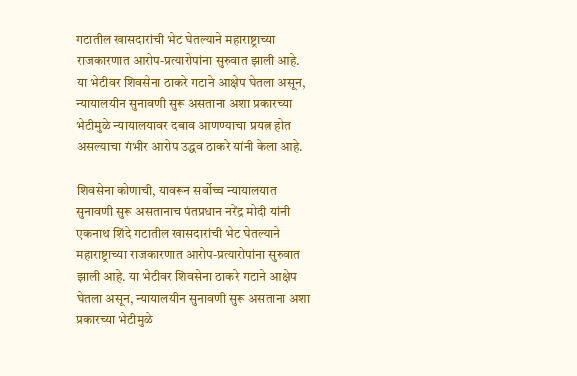गटातील खासदारांची भेट घेतल्याने महाराष्ट्राच्या राजकारणात आरोप-प्रत्यारोपांना सुरुवात झाली आहे. या भेटीवर शिवसेना ठाकरे गटाने आक्षेप घेतला असून, न्यायालयीन सुनावणी सुरू असताना अशा प्रकारच्या भेटीमुळे न्यायालयावर दबाव आणण्याचा प्रयत्न होत असल्याचा गंभीर आरोप उद्धव ठाकरे यांनी केला आहे.

शिवसेना कोणाची, यावरून सर्वोच्च न्यायालयात सुनावणी सुरू असतानाच पंतप्रधान नरेंद्र मोदी यांनी एकनाथ शिंदे गटातील खासदारांची भेट घेतल्याने महाराष्ट्राच्या राजकारणात आरोप-प्रत्यारोपांना सुरुवात झाली आहे. या भेटीवर शिवसेना ठाकरे गटाने आक्षेप घेतला असून, न्यायालयीन सुनावणी सुरू असताना अशा प्रकारच्या भेटीमुळे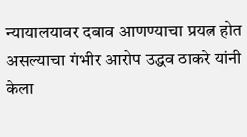न्यायालयावर दबाव आणण्याचा प्रयत्न होत असल्याचा गंभीर आरोप उद्धव ठाकरे यांनी केला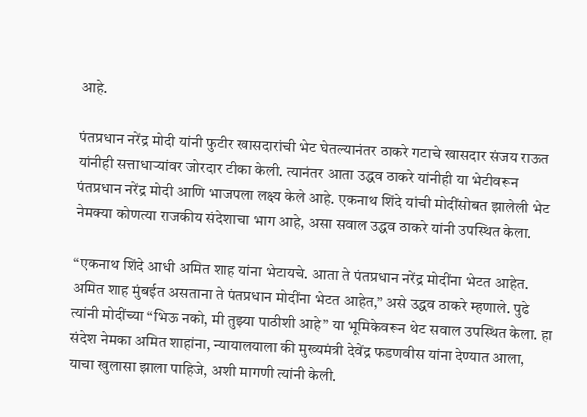आहे.

पंतप्रधान नरेंद्र मोदी यांनी फुटीर खासदारांची भेट घेतल्यानंतर ठाकरे गटाचे खासदार संजय राऊत यांनीही सत्ताधाऱ्यांवर जोरदार टीका केली. त्यानंतर आता उद्धव ठाकरे यांनीही या भेटीवरून पंतप्रधान नरेंद्र मोदी आणि भाजपला लक्ष्य केले आहे. एकनाथ शिंदे यांची मोदींसोबत झालेली भेट नेमक्या कोणत्या राजकीय संदेशाचा भाग आहे, असा सवाल उद्धव ठाकरे यांनी उपस्थित केला.

“एकनाथ शिंदे आधी अमित शाह यांना भेटायचे. आता ते पंतप्रधान नरेंद्र मोदींना भेटत आहेत. अमित शाह मुंबईत असताना ते पंतप्रधान मोदींना भेटत आहेत,” असे उद्धव ठाकरे म्हणाले. पुढे त्यांनी मोदींच्या “भिऊ नको, मी तुझ्या पाठीशी आहे” या भूमिकेवरून थेट सवाल उपस्थित केला. हा संदेश नेमका अमित शाहांना, न्यायालयाला की मुख्यमंत्री देवेंद्र फडणवीस यांना देण्यात आला, याचा खुलासा झाला पाहिजे, अशी मागणी त्यांनी केली.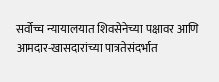सर्वोच्च न्यायालयात शिवसेनेच्या पक्षावर आणि आमदार-खासदारांच्या पात्रतेसंदर्भात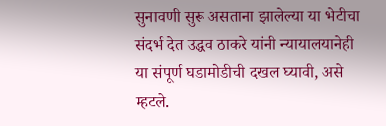सुनावणी सुरू असताना झालेल्या या भेटीचा संदर्भ देत उद्धव ठाकरे यांनी न्यायालयानेही या संपूर्ण घडामोडीची दखल घ्यावी, असे म्हटले.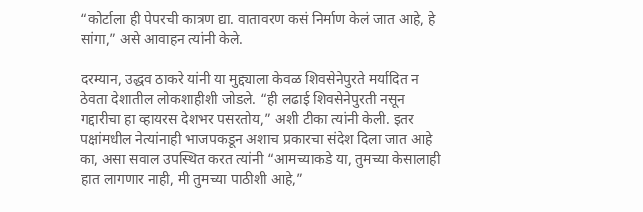“कोर्टाला ही पेपरची कात्रण द्या. वातावरण कसं निर्माण केलं जात आहे, हे सांगा,” असे आवाहन त्यांनी केले.

दरम्यान, उद्धव ठाकरे यांनी या मुद्द्याला केवळ शिवसेनेपुरते मर्यादित न ठेवता देशातील लोकशाहीशी जोडले. “ही लढाई शिवसेनेपुरती नसून गद्दारीचा हा व्हायरस देशभर पसरतोय,” अशी टीका त्यांनी केली. इतर पक्षांमधील नेत्यांनाही भाजपकडून अशाच प्रकारचा संदेश दिला जात आहे का, असा सवाल उपस्थित करत त्यांनी “आमच्याकडे या, तुमच्या केसालाही हात लागणार नाही, मी तुमच्या पाठीशी आहे,”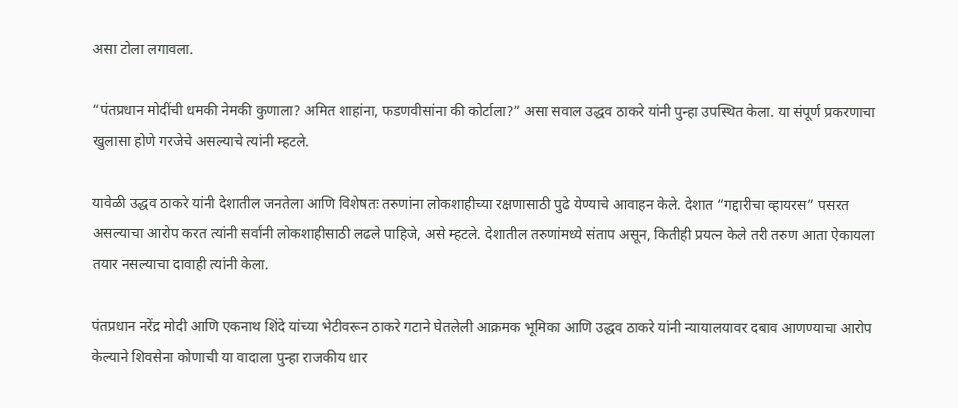असा टोला लगावला.

“पंतप्रधान मोदींची धमकी नेमकी कुणाला? अमित शाहांना, फडणवीसांना की कोर्टाला?” असा सवाल उद्धव ठाकरे यांनी पुन्हा उपस्थित केला. या संपूर्ण प्रकरणाचा खुलासा होणे गरजेचे असल्याचे त्यांनी म्हटले.

यावेळी उद्धव ठाकरे यांनी देशातील जनतेला आणि विशेषतः तरुणांना लोकशाहीच्या रक्षणासाठी पुढे येण्याचे आवाहन केले. देशात “गद्दारीचा व्हायरस” पसरत असल्याचा आरोप करत त्यांनी सर्वांनी लोकशाहीसाठी लढले पाहिजे, असे म्हटले. देशातील तरुणांमध्ये संताप असून, कितीही प्रयत्न केले तरी तरुण आता ऐकायला तयार नसल्याचा दावाही त्यांनी केला.

पंतप्रधान नरेंद्र मोदी आणि एकनाथ शिंदे यांच्या भेटीवरून ठाकरे गटाने घेतलेली आक्रमक भूमिका आणि उद्धव ठाकरे यांनी न्यायालयावर दबाव आणण्याचा आरोप केल्याने शिवसेना कोणाची या वादाला पुन्हा राजकीय धार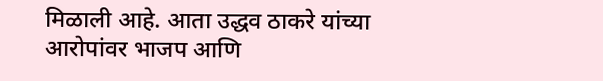मिळाली आहे. आता उद्धव ठाकरे यांच्या आरोपांवर भाजप आणि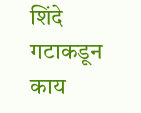शिंदे गटाकडून काय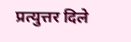प्रत्युत्तर दिले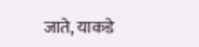जाते, याकडे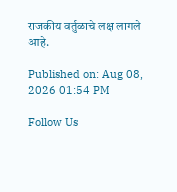राजकीय वर्तुळाचे लक्ष लागले आहे.

Published on: Aug 08, 2026 01:54 PM

Follow Us